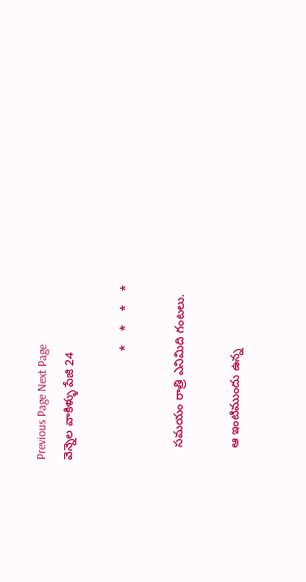Previous Page Next Page
వెన్నెల వాకిళ్ళు పేజి 24

                                *    *    *    *

    సమయం రాత్రి ఎనిమిది గంటలు.

    ఆ ఇంటిముందు ఉన్న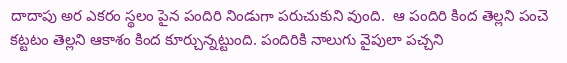దాదాపు అర ఎకరం స్థలం పైన పందిరి నిండుగా పరుచుకుని వుంది.  ఆ పందిరి కింద తెల్లని పంచె కట్టటం తెల్లని ఆకాశం కింద కూర్చున్నట్టుంది. పందిరికి నాలుగు వైపులా పచ్చని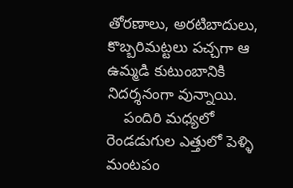తోరణాలు, అరటిబాదులు, కొబ్బరిమట్టలు పచ్చగా ఆ  ఉమ్మడి కుటుంబానికి నిదర్శనంగా వున్నాయి.
    పందిరి మధ్యలో రెండడుగుల ఎత్తులో పెళ్ళి మంటపం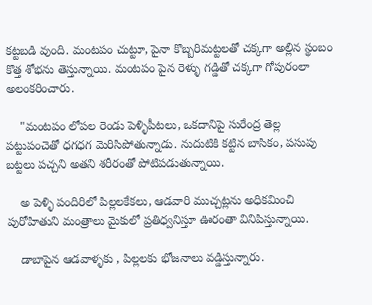కట్టబడి వుంది. మంటపం చుట్టూ, పైనా కొబ్బరిమట్టలతో చక్కగా అల్లిన స్థంబం కొత్త శోభను తెస్తున్నాయి. మంటపం పైన రెళ్ళు గడ్డితో చక్కగా గోపురంలా అలంకరించారు.

    "మంటపం లోపల రెండు పెళ్ళిపీటలు, ఒకదానిపై సురేంద్ర తెల్ల పట్టుపంచెతో ధగధగ మెరిసిపోతున్నాడు. నుదుటికి కట్టిన బాసికం, పసుపు బట్టలు పచ్చని అతని శరీరంతో పోటిపడుతున్నాయి.

    అ పెళ్ళి పందిరిలో పిల్లలకేకలు, ఆడవారి ముచ్చట్లను అధికమించి పురోహితుని మంత్రాలు మైకులో ప్రతిధ్వనిస్తూ ఊరంతా వినిపిస్తున్నాయి.

    డాబాపైన ఆడవాళ్ళకు , పిల్లలకు భోజనాలు వడ్డిస్తున్నారు.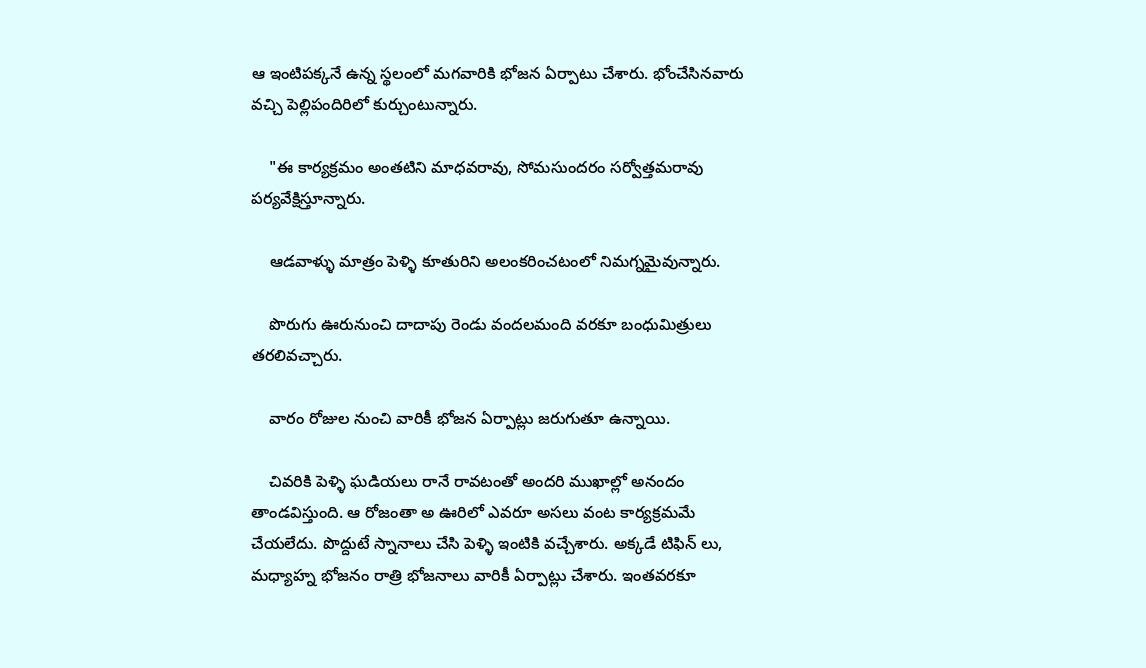ఆ ఇంటిపక్కనే ఉన్న స్థలంలో మగవారికి భోజన ఏర్పాటు చేశారు. భోంచేసినవారు వచ్చి పెల్లిపందిరిలో కుర్చుంటున్నారు.

    "ఈ కార్యక్రమం అంతటిని మాధవరావు, సోమసుందరం సర్వోత్తమరావు పర్యవేక్షిస్తూన్నారు.

    ఆడవాళ్ళు మాత్రం పెళ్ళి కూతురిని అలంకరించటంలో నిమగ్నమైవున్నారు.

    పొరుగు ఊరునుంచి దాదాపు రెండు వందలమంది వరకూ బంధుమిత్రులు తరలివచ్చారు.

    వారం రోజుల నుంచి వారికీ భోజన ఏర్పాట్లు జరుగుతూ ఉన్నాయి.

    చివరికి పెళ్ళి ఘడియలు రానే రావటంతో అందరి ముఖాల్లో అనందం తాండవిస్తుంది. ఆ రోజంతా అ ఊరిలో ఎవరూ అసలు వంట కార్యక్రమమే చేయలేదు. పొద్దుటే స్నానాలు చేసి పెళ్ళి ఇంటికి వచ్చేశారు. అక్కడే టిఫిన్ లు, మధ్యాహ్న భోజనం రాత్రి భోజనాలు వారికీ ఏర్పాట్లు చేశారు. ఇంతవరకూ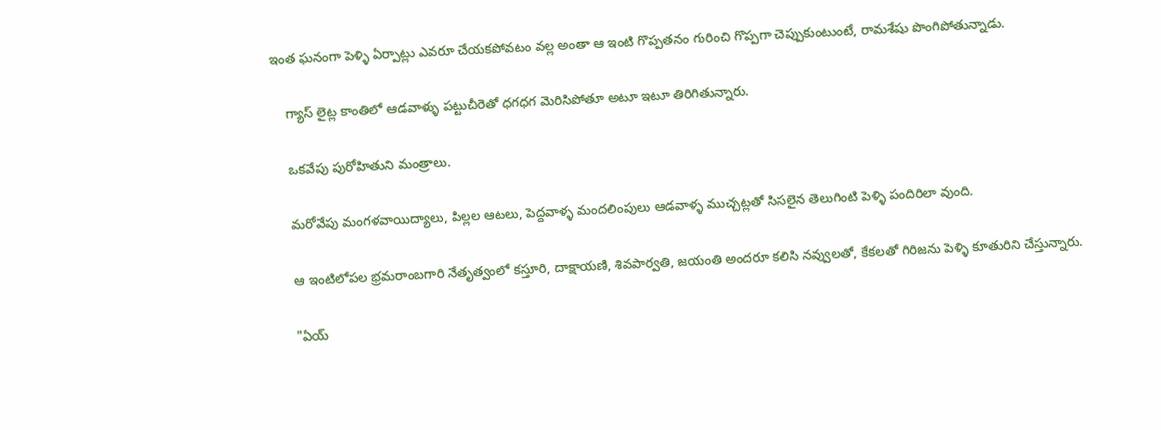ఇంత ఘనంగా పెళ్ళి ఏర్పాట్లు ఎవరూ చేయకపోవటం వల్ల అంతా ఆ ఇంటి గొప్పతనం గురించి గొప్పగా చెప్పుకుంటుంటే, రామశేషు పొంగిపోతున్నాడు.

    గ్యాస్ లైట్ల కాంతిలో ఆడవాళ్ళు పట్టుచీరెతో ధగధగ మెరిసిపోతూ అటూ ఇటూ తిరిగితున్నారు.

    ఒకవేపు పురోహితుని మంత్రాలు.

    మరోవేపు మంగళవాయిద్యాలు, పిల్లల ఆటలు, పెద్దవాళ్ళ మందలింపులు ఆడవాళ్ళ ముచ్చట్లతో సిసలైన తెలుగింటి పెళ్ళి పందిరిలా వుంది.

    ఆ ఇంటిలోపల భ్రమరాంబగారి నేతృత్వంలో కస్తూరి, దాక్షాయణి, శివపార్వతి, జయంతి అందరూ కలిసి నవ్వులతో, కేకలతో గిరిజను పెళ్ళి కూతురిని చేస్తున్నారు.

    "ఏయ్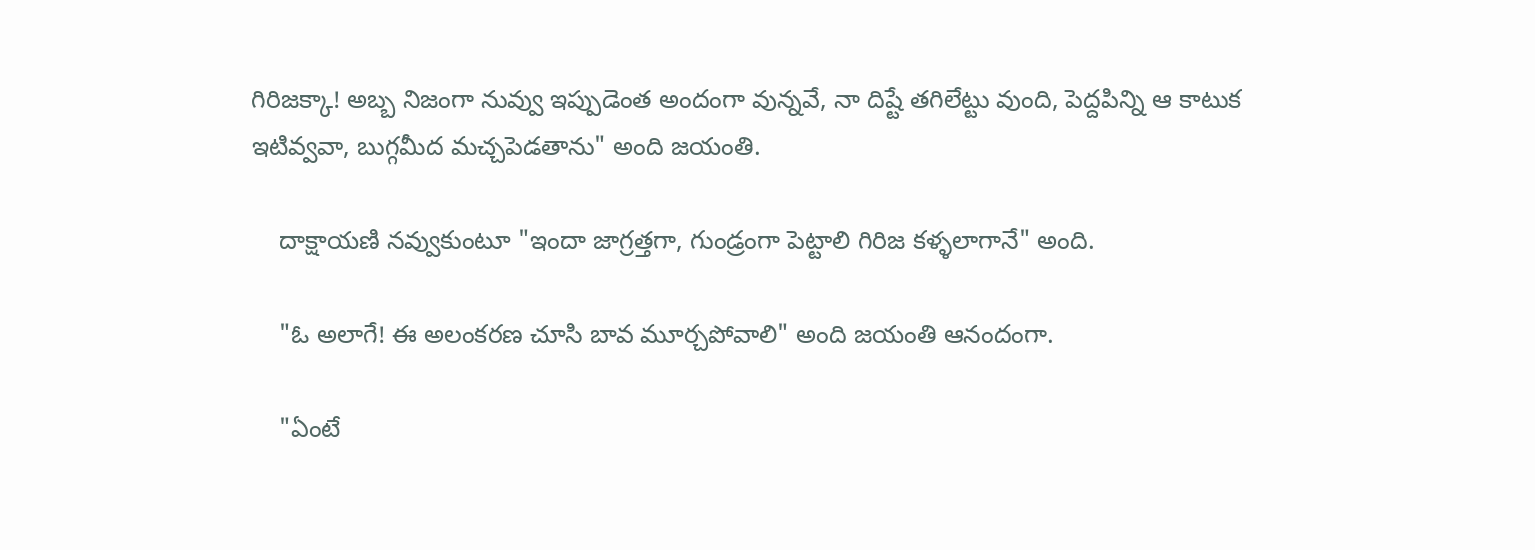గిరిజక్కా! అబ్బ నిజంగా నువ్వు ఇప్పుడెంత అందంగా వున్నవే, నా దిష్టే తగిలేట్టు వుంది, పెద్దపిన్ని ఆ కాటుక ఇటివ్వవా, బుగ్గమీద మచ్చపెడతాను" అంది జయంతి.

    దాక్షాయణి నవ్వుకుంటూ "ఇందా జాగ్రత్తగా, గుండ్రంగా పెట్టాలి గిరిజ కళ్ళలాగానే" అంది.

    "ఓ అలాగే! ఈ అలంకరణ చూసి బావ మూర్చపోవాలి" అంది జయంతి ఆనందంగా.

    "ఏంటే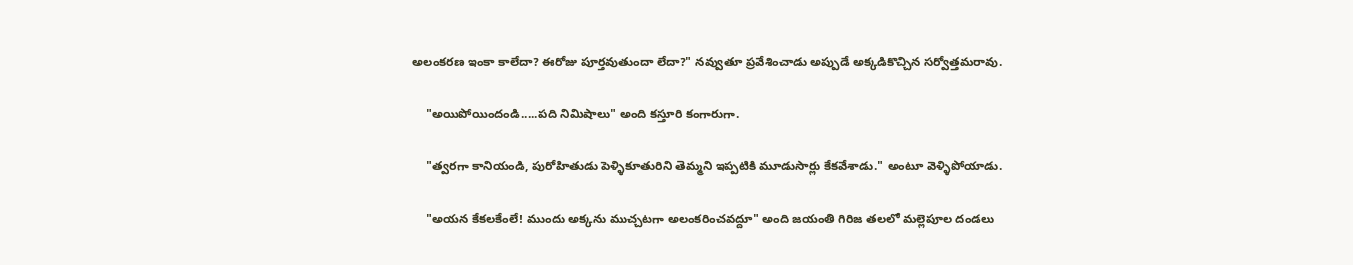అలంకరణ ఇంకా కాలేదా? ఈరోజు పూర్తవుతుందా లేదా?" నవ్వుతూ ప్రవేశించాడు అప్పుడే అక్కడికొచ్చిన సర్వోత్తమరావు.

    "అయిపోయిందండి.....పది నిమిషాలు" అంది కస్తూరి కంగారుగా.

    "త్వరగా కానియండి, పురోహితుడు పెళ్ళికూతురిని తెమ్మని ఇప్పటికి మూడుసార్లు కేకవేశాడు." అంటూ వెళ్ళిపోయాడు.

    "అయన కేకలకేంలే! ముందు అక్కను ముచ్చటగా అలంకరించవద్దూ" అంది జయంతి గిరిజ తలలో మల్లెపూల దండలు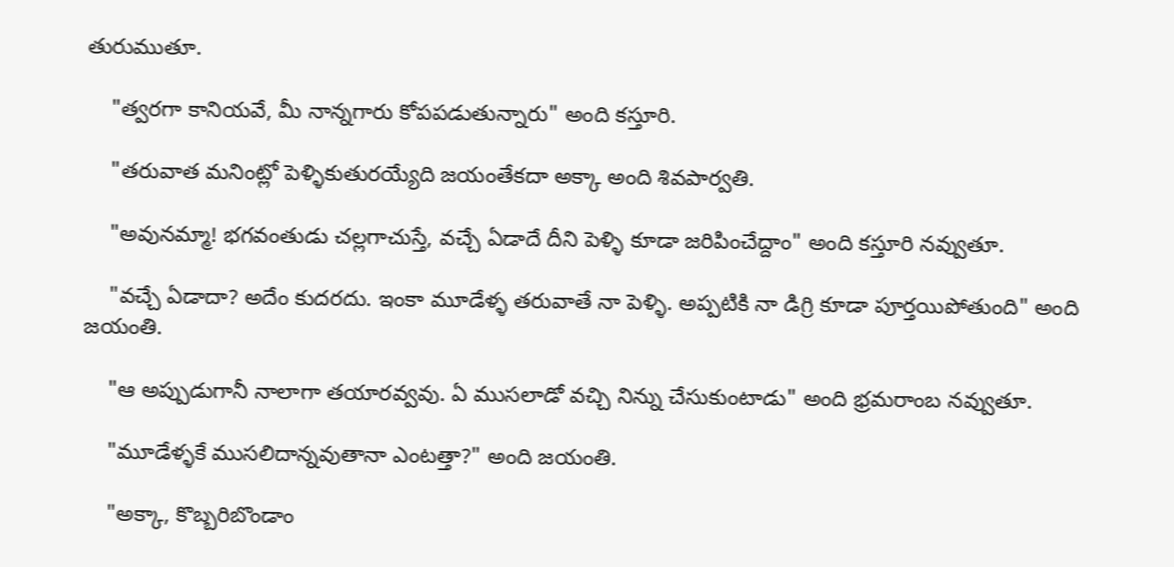తురుముతూ.

    "త్వరగా కానియవే, మీ నాన్నగారు కోపపడుతున్నారు" అంది కస్తూరి.

    "తరువాత మనింట్లో పెళ్ళికుతురయ్యేది జయంతేకదా అక్కా అంది శివపార్వతి.

    "అవునమ్మా! భగవంతుడు చల్లగాచుస్తే, వచ్చే ఏడాదే దీని పెళ్ళి కూడా జరిపించేద్దాం" అంది కస్తూరి నవ్వుతూ.

    "వచ్చే ఏడాదా? అదేం కుదరదు. ఇంకా మూడేళ్ళ తరువాతే నా పెళ్ళి. అప్పటికి నా డిగ్రి కూడా పూర్తయిపోతుంది" అంది జయంతి.

    "ఆ అప్పుడుగానీ నాలాగా తయారవ్వవు. ఏ ముసలాడో వచ్చి నిన్ను చేసుకుంటాడు" అంది భ్రమరాంబ నవ్వుతూ.

    "మూడేళ్ళకే ముసలిదాన్నవుతానా ఎంటత్తా?" అంది జయంతి.

    "అక్కా, కొబ్బరిబొండాం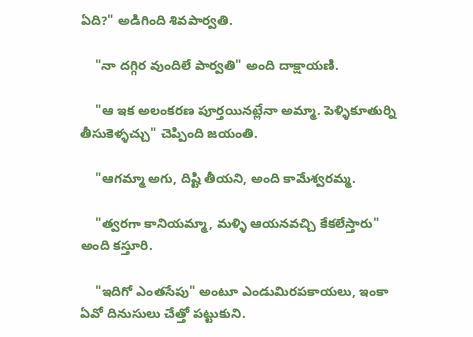ఏది?" అడిగింది శివపార్వతి.

    "నా దగ్గిర వుందిలే పార్వతి" అంది దాక్షాయణి.

    "ఆ ఇక అలంకరణ పూర్తయినట్లేనా అమ్మా. పెళ్ళికూతుర్ని తీసుకెళ్ళచ్చు" చెప్పింది జయంతి.

    "ఆగమ్మా అగు, దిష్టి తీయని, అంది కామేశ్వరమ్మ.

    "త్వరగా కానియమ్మా, మళ్ళి ఆయనవచ్చి కేకలేస్తారు" అంది కస్తూరి.

    "ఇదిగో ఎంతసేపు" అంటూ ఎండుమిరపకాయలు, ఇంకా ఏవో దినుసులు చేత్తో పట్టుకుని.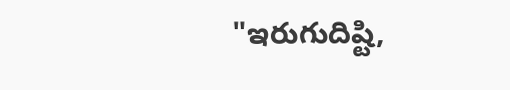"ఇరుగుదిష్టి,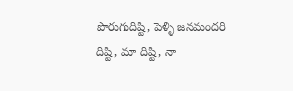పొరుగుదిష్టి, పెళ్ళి జనమందరి దిష్టి, మా దిష్టి, నా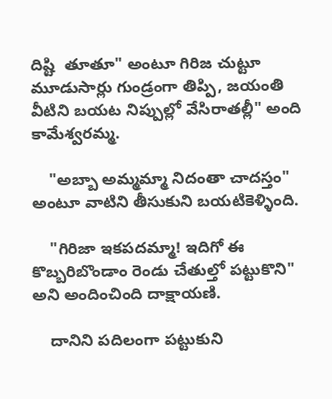దిష్టి  తూతూ" అంటూ గిరిజ చుట్టూ మూడుసార్లు గుండ్రంగా తిప్పి, జయంతి వీటిని బయట నిప్పుల్లో వేసిరాతల్లీ" అంది కామేశ్వరమ్మ.

    "అబ్బా అమ్మమ్మా నిదంతా చాదస్తం" అంటూ వాటిని తీసుకుని బయటికెళ్ళింది.

    "గిరిజా ఇకపదమ్మా! ఇదిగో ఈ కొబ్బరిబొండాం రెండు చేతుల్తో పట్టుకొని" అని అందించింది దాక్షాయణి.

    దానిని పదిలంగా పట్టుకుని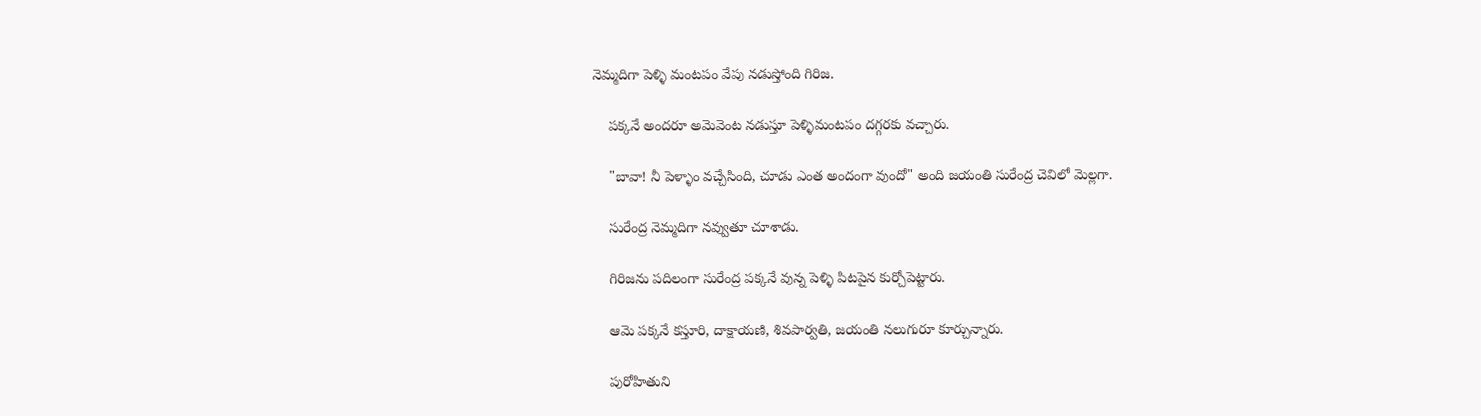నెమ్మదిగా పెళ్ళి మంటపం వేపు నడుస్తోంది గిరిజ.

    పక్కనే అందరూ అమెవెంట నడుస్తూ పెళ్ళిమంటపం దగ్గరకు వచ్చారు.

    "బావా! నీ పెళ్ళాం వచ్చేసింది, చూడు ఎంత అందంగా వుందో" అంది జయంతి సురేంద్ర చెవిలో మెల్లగా.

    సురేంద్ర నెమ్మదిగా నవ్వుతూ చూశాడు.

    గిరిజను పదిలంగా సురేంద్ర పక్కనే వున్న పెళ్ళి పిటపైన కుర్చోపెట్టారు.

    ఆమె పక్కనే కస్తూరి, దాక్షాయణి, శివపార్వతి, జయంతి నలుగురూ కూర్చున్నారు.

    పురోహితుని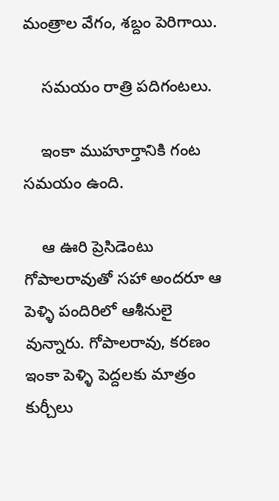మంత్రాల వేగం, శబ్దం పెరిగాయి.

    సమయం రాత్రి పదిగంటలు.

    ఇంకా ముహూర్తానికి గంట సమయం ఉంది.

    ఆ ఊరి ప్రెసిడెంటు గోపాలరావుతో సహా అందరూ ఆ పెళ్ళి పందిరిలో ఆశీనులై వున్నారు. గోపాలరావు, కరణం ఇంకా పెళ్ళి పెద్దలకు మాత్రం కుర్చీలు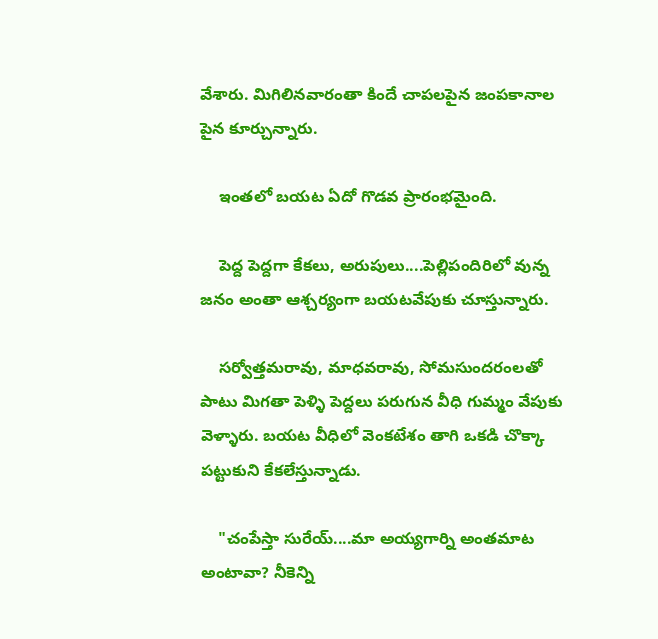వేశారు. మిగిలినవారంతా కిందే చాపలపైన జంపకానాల పైన కూర్చున్నారు.

    ఇంతలో బయట ఏదో గొడవ ప్రారంభమైంది.

    పెద్ద పెద్దగా కేకలు, అరుపులు....పెల్లిపందిరిలో వున్న జనం అంతా ఆశ్చర్యంగా బయటవేపుకు చూస్తున్నారు.

    సర్వోత్తమరావు, మాధవరావు, సోమసుందరంలతో పాటు మిగతా పెళ్ళి పెద్దలు పరుగున వీధి గుమ్మం వేపుకు వెళ్ళారు. బయట వీధిలో వెంకటేశం తాగి ఒకడి చొక్కా పట్టుకుని కేకలేస్తున్నాడు.

    "చంపేస్తా సురేయ్....మా అయ్యగార్ని అంతమాట అంటావా? నీకెన్ని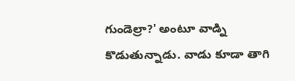గుండెల్రా?' అంటూ వాడ్ని కొడుతున్నాడు. వాడు కూడా తాగి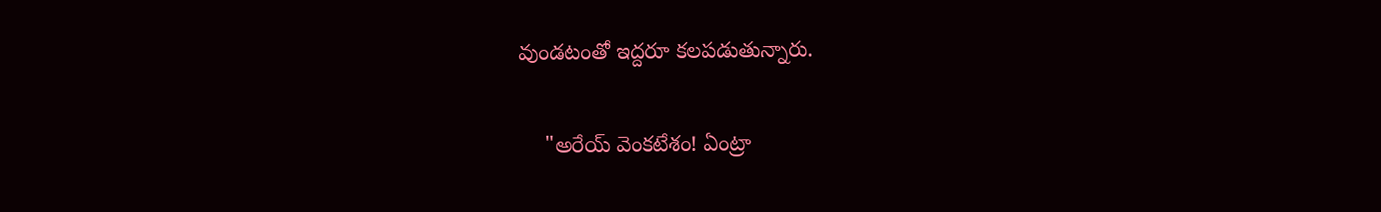వుండటంతో ఇద్దరూ కలపడుతున్నారు.

    "అరేయ్ వెంకటేశం! ఏంట్రా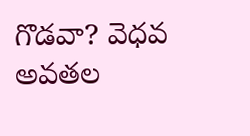గొడవా? వెధవ అవతల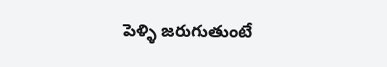పెళ్ళి జరుగుతుంటే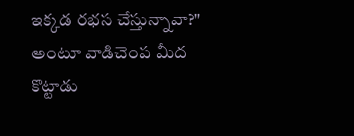ఇక్కడ రభస చేస్తున్నావా?" అంటూ వాడిచెంప మీద కొట్టాడు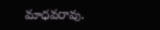మాధవరావు.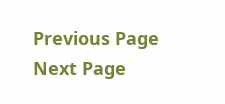Previous Page Next Page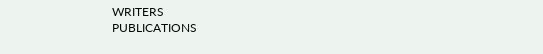WRITERS
PUBLICATIONS